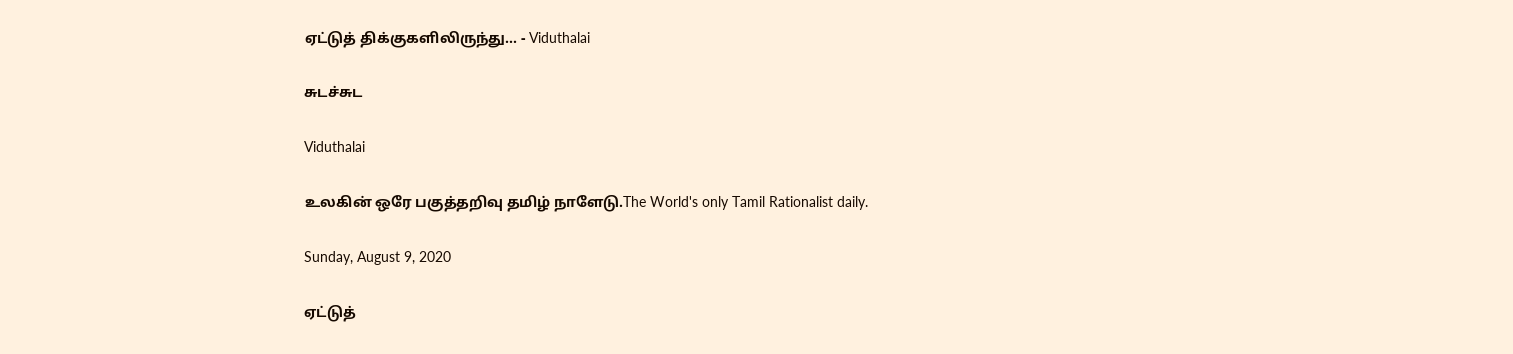ஏட்டுத் திக்குகளிலிருந்து... - Viduthalai

சுடச்சுட

Viduthalai

உலகின் ஒரே பகுத்தறிவு தமிழ் நாளேடு.The World's only Tamil Rationalist daily.

Sunday, August 9, 2020

ஏட்டுத்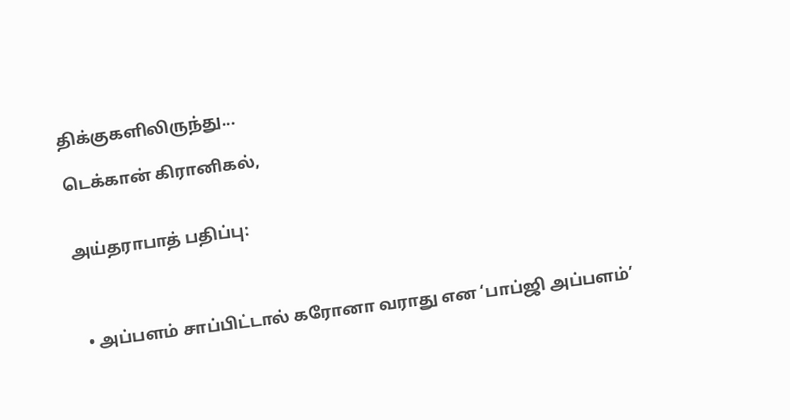திக்குகளிலிருந்து...

டெக்கான் கிரானிகல்,


அய்தராபாத் பதிப்பு:



  • அப்பளம் சாப்பிட்டால் கரோனா வராது என ‘பாப்ஜி அப்பளம்’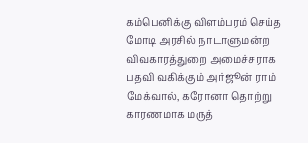கம்பெனிக்கு விளம்பரம் செய்த மோடி அரசில் நாடாளுமன்ற விவகாரத்துறை அமைச்சராக பதவி வகிக்கும் அர்ஜூன் ராம் மேக்வால், கரோனா தொற்று காரணமாக மருத்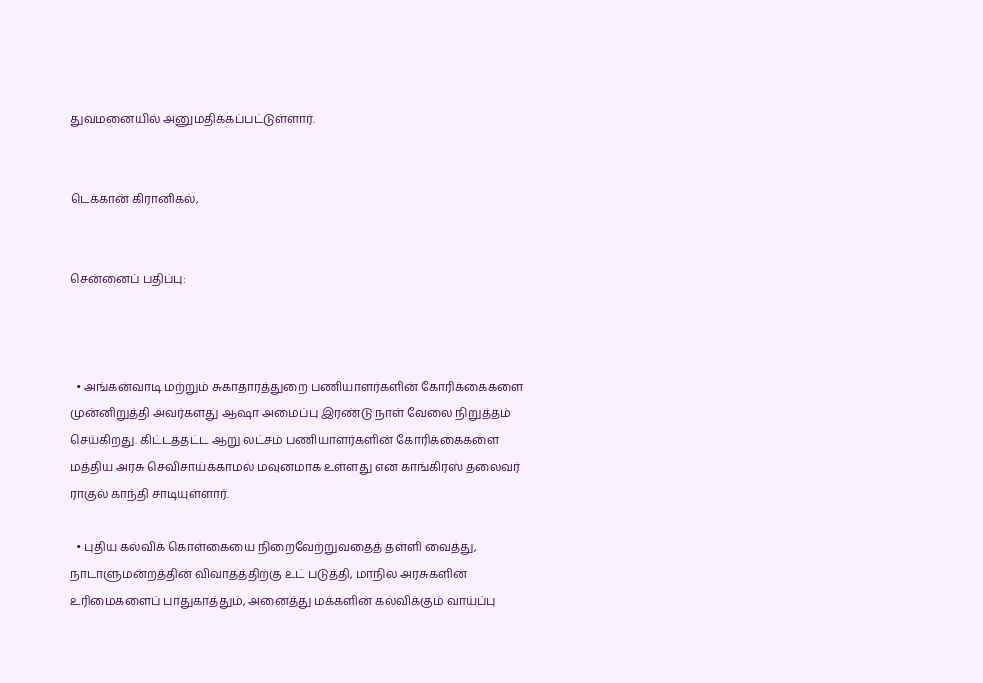துவமனையில் அனுமதிக்கப்பட்டுள்ளார்.


டெக்கான் கிரானிகல்,


சென்னைப் பதிப்பு:



  • அங்கன்வாடி மற்றும் சுகாதாரத்துறை பணியாளர்களின் கோரிக்கைகளை முன்னிறுத்தி அவர்களது ஆஷா அமைப்பு இரண்டு நாள் வேலை நிறுத்தம் செய்கிறது. கிட்டத்தட்ட ஆறு லட்சம் பணியாளர்களின் கோரிக்கைகளை மத்திய அரசு செவிசாய்க்காமல் மவுனமாக உள்ளது என காங்கிரஸ் தலைவர் ராகுல் காந்தி சாடியுள்ளார்.

  • புதிய கல்விக் கொள்கையை நிறைவேற்றுவதைத் தள்ளி வைத்து, நாடாளுமன்றத்தின் விவாதத்திற்கு உட் படுத்தி, மாநில அரசுகளின் உரிமைகளைப் பாதுகாத்தும், அனைத்து மக்களின் கல்விக்கும் வாய்ப்பு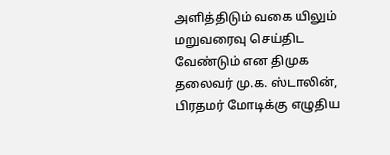அளித்திடும் வகை யிலும் மறுவரைவு செய்திட வேண்டும் என திமுக தலைவர் மு.க. ஸ்டாலின், பிரதமர் மோடிக்கு எழுதிய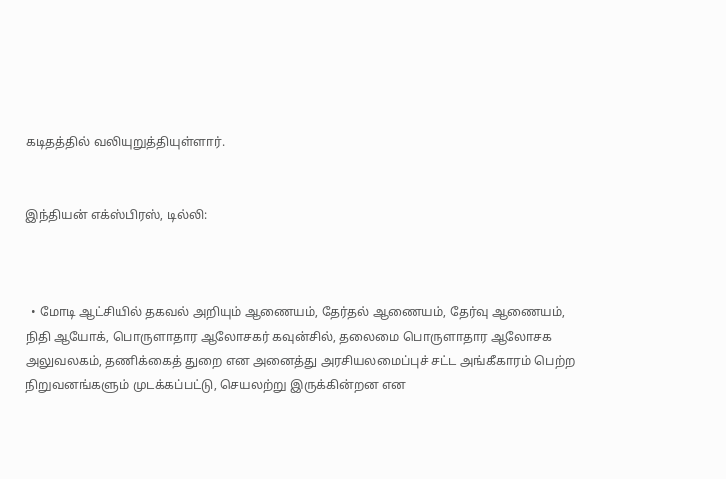கடிதத்தில் வலியுறுத்தியுள்ளார்.


இந்தியன் எக்ஸ்பிரஸ், டில்லி:



  • மோடி ஆட்சியில் தகவல் அறியும் ஆணையம், தேர்தல் ஆணையம், தேர்வு ஆணையம், நிதி ஆயோக், பொருளாதார ஆலோசகர் கவுன்சில், தலைமை பொருளாதார ஆலோசக அலுவலகம், தணிக்கைத் துறை என அனைத்து அரசியலமைப்புச் சட்ட அங்கீகாரம் பெற்ற நிறுவனங்களும் முடக்கப்பட்டு, செயலற்று இருக்கின்றன என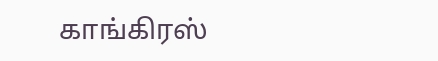காங்கிரஸ்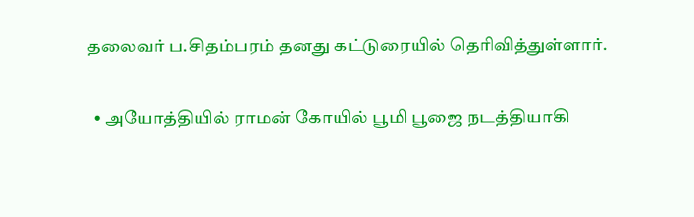தலைவர் ப.சிதம்பரம் தனது கட்டுரையில் தெரிவித்துள்ளார்.

  • அயோத்தியில் ராமன் கோயில் பூமி பூஜை நடத்தியாகி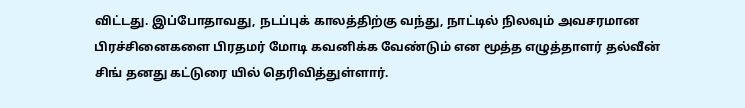விட்டது. இப்போதாவது, நடப்புக் காலத்திற்கு வந்து, நாட்டில் நிலவும் அவசரமான பிரச்சினைகளை பிரதமர் மோடி கவனிக்க வேண்டும் என மூத்த எழுத்தாளர் தல்வீன் சிங் தனது கட்டுரை யில் தெரிவித்துள்ளார்.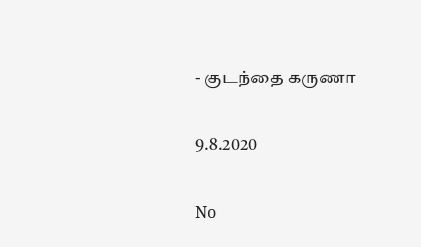- குடந்தை கருணா


9.8.2020


No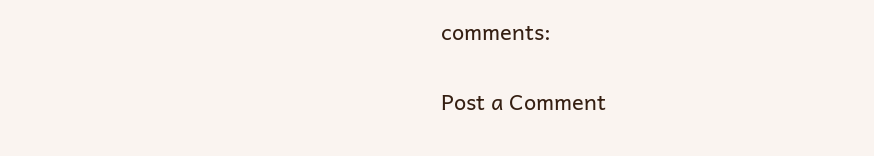comments:

Post a Comment